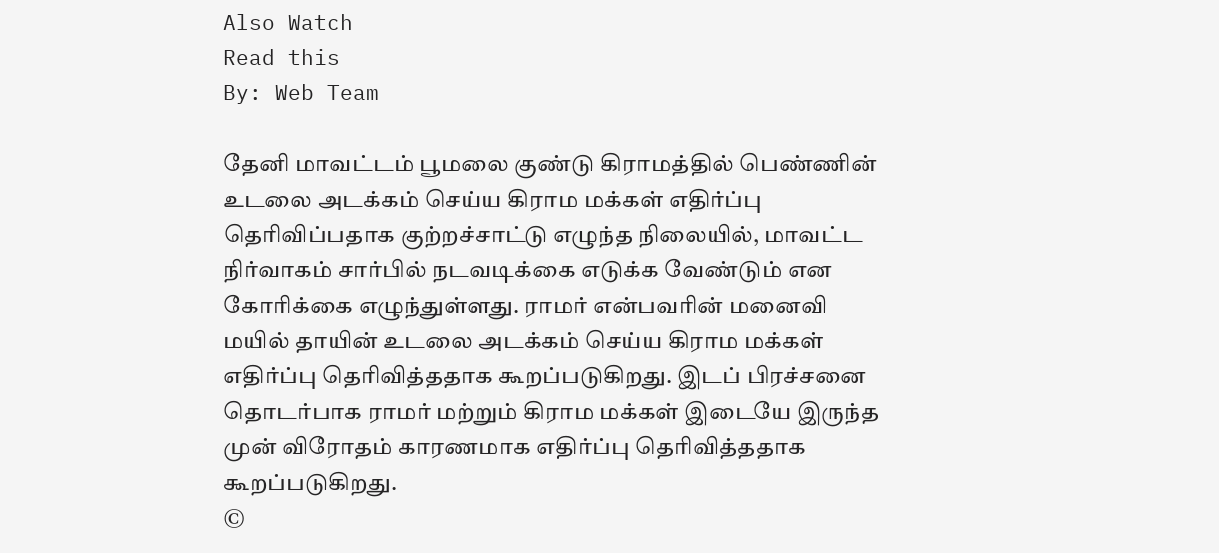Also Watch
Read this
By: Web Team

தேனி மாவட்டம் பூமலை குண்டு கிராமத்தில் பெண்ணின் உடலை அடக்கம் செய்ய கிராம மக்கள் எதிர்ப்பு தெரிவிப்பதாக குற்றச்சாட்டு எழுந்த நிலையில், மாவட்ட நிர்வாகம் சார்பில் நடவடிக்கை எடுக்க வேண்டும் என கோரிக்கை எழுந்துள்ளது. ராமர் என்பவரின் மனைவி மயில் தாயின் உடலை அடக்கம் செய்ய கிராம மக்கள் எதிர்ப்பு தெரிவித்ததாக கூறப்படுகிறது. இடப் பிரச்சனை தொடர்பாக ராமர் மற்றும் கிராம மக்கள் இடையே இருந்த முன் விரோதம் காரணமாக எதிர்ப்பு தெரிவித்ததாக கூறப்படுகிறது.
©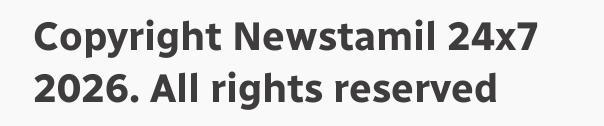Copyright Newstamil 24x7 2026. All rights reserved